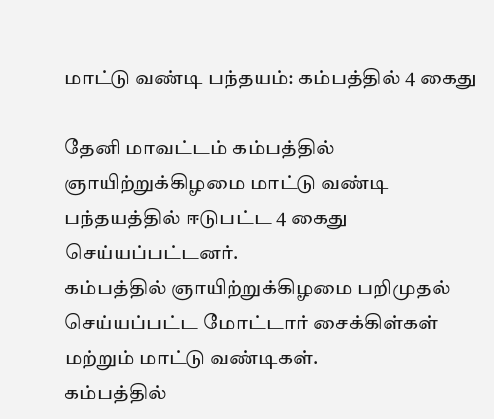மாட்டு வண்டி பந்தயம்: கம்பத்தில் 4 கைது

தேனி மாவட்டம் கம்பத்தில் ஞாயிற்றுக்கிழமை மாட்டு வண்டி பந்தயத்தில் ஈடுபட்ட 4 கைது செய்யப்பட்டனர்.
கம்பத்தில் ஞாயிற்றுக்கிழமை பறிமுதல் செய்யப்பட்ட மோட்டார் சைக்கிள்கள் மற்றும் மாட்டு வண்டிகள்.
கம்பத்தில்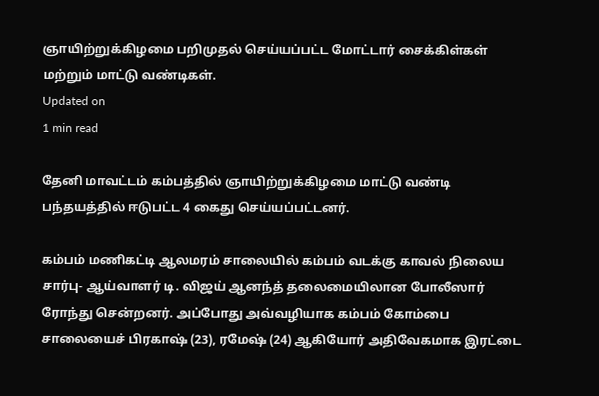ஞாயிற்றுக்கிழமை பறிமுதல் செய்யப்பட்ட மோட்டார் சைக்கிள்கள் மற்றும் மாட்டு வண்டிகள்.
Updated on
1 min read

தேனி மாவட்டம் கம்பத்தில் ஞாயிற்றுக்கிழமை மாட்டு வண்டி பந்தயத்தில் ஈடுபட்ட 4 கைது செய்யப்பட்டனர்.

கம்பம் மணிகட்டி ஆலமரம் சாலையில் கம்பம் வடக்கு காவல் நிலைய சார்பு- ஆய்வாளர் டி. விஜய் ஆனந்த் தலைமையிலான போலீஸார் ரோந்து சென்றனர். அப்போது அவ்வழியாக கம்பம் கோம்பை சாலையைச் பிரகாஷ் (23), ரமேஷ் (24) ஆகியோர் அதிவேகமாக இரட்டை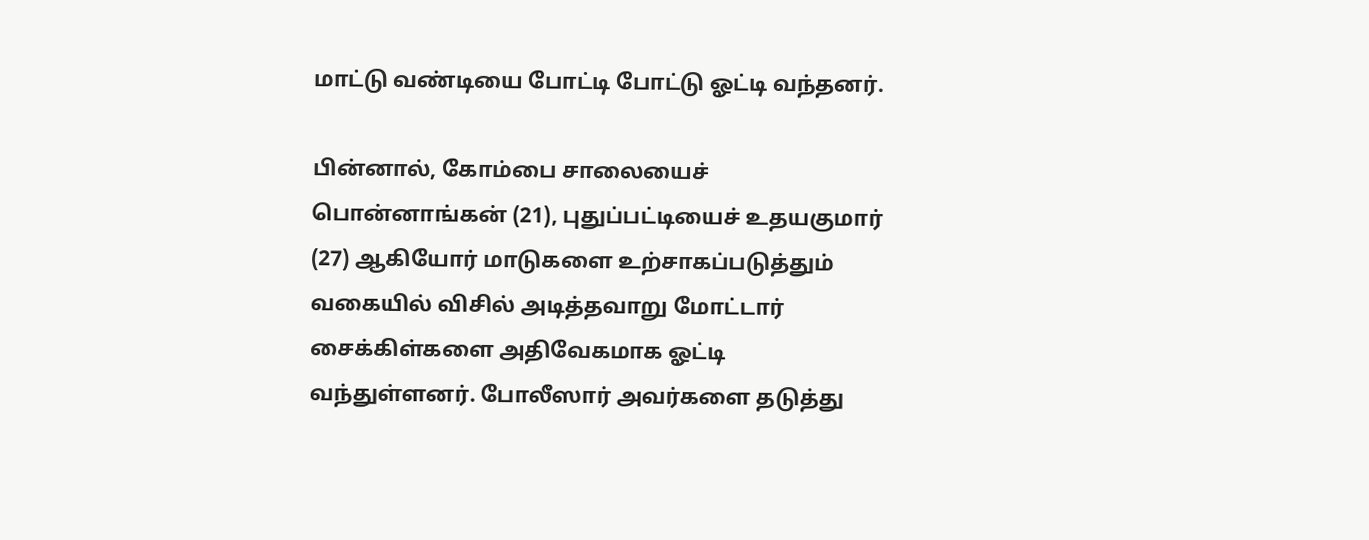மாட்டு வண்டியை போட்டி போட்டு ஓட்டி வந்தனர்.

பின்னால், கோம்பை சாலையைச் பொன்னாங்கன் (21), புதுப்பட்டியைச் உதயகுமார் (27) ஆகியோர் மாடுகளை உற்சாகப்படுத்தும் வகையில் விசில் அடித்தவாறு மோட்டார் சைக்கிள்களை அதிவேகமாக ஓட்டி வந்துள்ளனர். போலீஸார் அவர்களை தடுத்து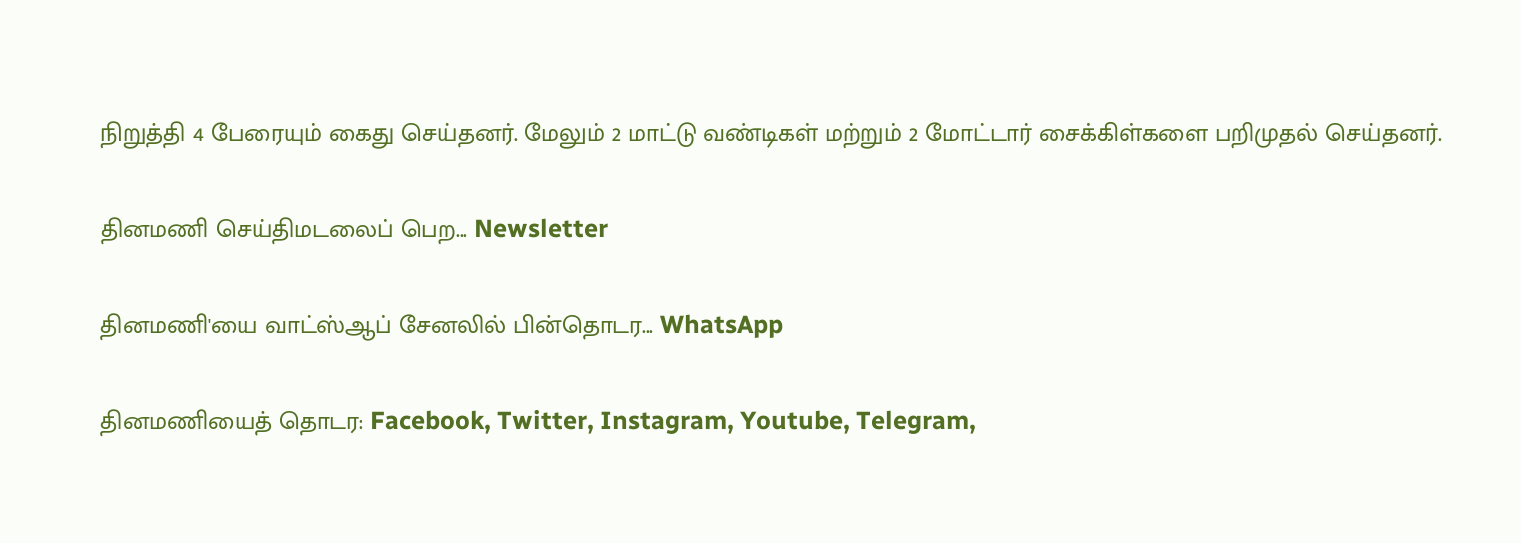நிறுத்தி 4 பேரையும் கைது செய்தனர். மேலும் 2 மாட்டு வண்டிகள் மற்றும் 2 மோட்டார் சைக்கிள்களை பறிமுதல் செய்தனர்.

தினமணி செய்திமடலைப் பெற... Newsletter

தினமணி'யை வாட்ஸ்ஆப் சேனலில் பின்தொடர... WhatsApp

தினமணியைத் தொடர: Facebook, Twitter, Instagram, Youtube, Telegram,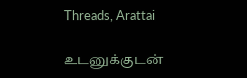Threads, Arattai

உடனுக்குடன்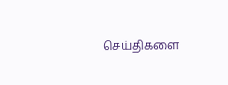செய்திகளை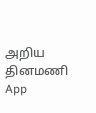அறிய தினமணி App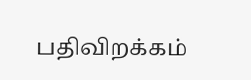பதிவிறக்கம்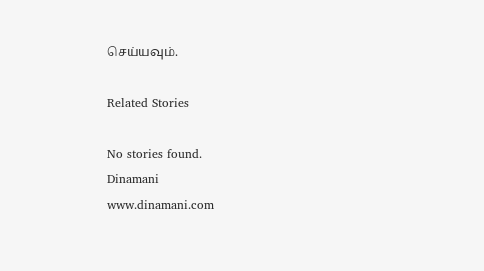செய்யவும்.

Related Stories

No stories found.
Dinamani
www.dinamani.com